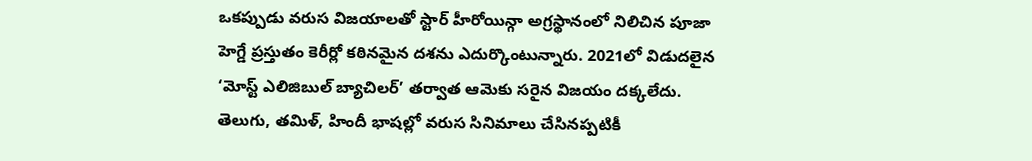ఒకప్పుడు వరుస విజయాలతో స్టార్ హీరోయిన్గా అగ్రస్థానంలో నిలిచిన పూజా హెగ్డే ప్రస్తుతం కెరీర్లో కఠినమైన దశను ఎదుర్కొంటున్నారు. 2021లో విడుదలైన ‘మోస్ట్ ఎలిజిబుల్ బ్యాచిలర్’ తర్వాత ఆమెకు సరైన విజయం దక్కలేదు. తెలుగు, తమిళ్, హిందీ భాషల్లో వరుస సినిమాలు చేసినప్పటికీ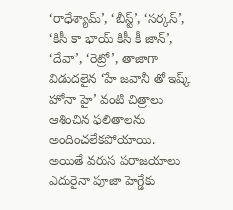‘రాధేశ్యామ్’, ‘బీస్ట్’, ‘సర్కస్’, ‘కిసీ కా భాయ్ కిసీ కీ జాన్’, ‘దేవా’, ‘రెట్రో’, తాజాగా విడుదలైన ‘హే జవానీ తో ఇష్క్ హోనా హై’ వంటి చిత్రాలు ఆశించిన ఫలితాలను అందించలేకపోయాయి.
అయితే వరుస పరాజయాలు ఎదురైనా పూజా హెగ్డేకు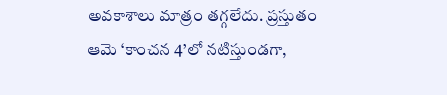అవకాశాలు మాత్రం తగ్గలేదు. ప్రస్తుతం ఆమె ‘కాంచన 4’లో నటిస్తుండగా,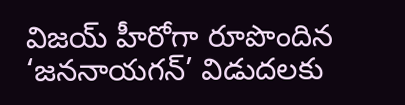విజయ్ హీరోగా రూపొందిన ‘జననాయగన్’ విడుదలకు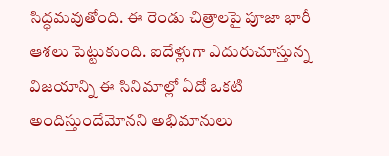సిద్ధమవుతోంది. ఈ రెండు చిత్రాలపై పూజా భారీ ఆశలు పెట్టుకుంది. ఐదేళ్లుగా ఎదురుచూస్తున్న విజయాన్ని ఈ సినిమాల్లో ఏదో ఒకటి అందిస్తుందేమోనని అభిమానులు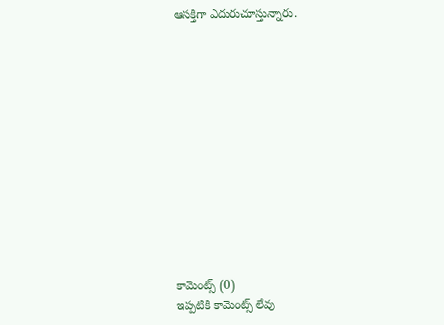ఆసక్తిగా ఎదురుచూస్తున్నారు.













కామెంట్స్ (0)
ఇప్పటికి కామెంట్స్ లేవు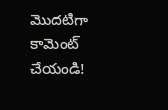మొదటిగా కామెంట్ చేయండి!